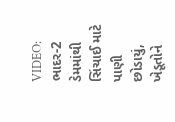VIDEO: ભાદર-2 ડેમમાંથી સિંચાઈ માટે પાણી છોડાયું, ખેડૂતોને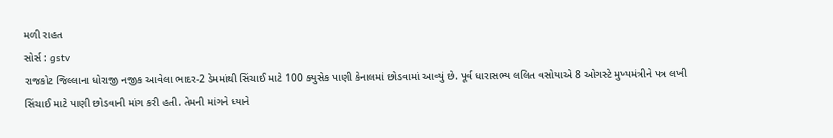મળી રાહત
સોર્સ : gstv
રાજકોટ જિલ્લાના ધોરાજી નજીક આવેલા ભાદર-2 ડેમમાંથી સિંચાઈ માટે 100 ક્યુસેક પાણી કેનાલમાં છોડવામાં આવ્યું છે. પૂર્વ ધારાસભ્ય લલિત વસોયાએ 8 ઓગસ્ટે મુખ્યમંત્રીને પત્ર લખી સિંચાઈ માટે પાણી છોડવાની માંગ કરી હતી. તેમની માંગને ધ્યાને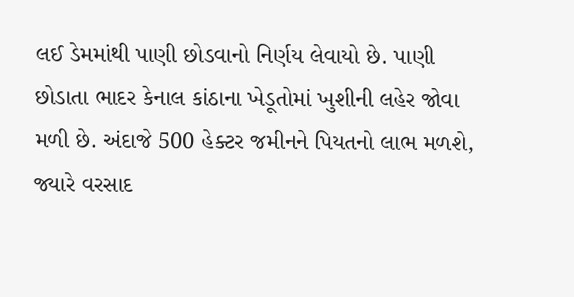લઈ ડેમમાંથી પાણી છોડવાનો નિર્ણય લેવાયો છે. પાણી છોડાતા ભાદર કેનાલ કાંઠાના ખેડૂતોમાં ખુશીની લહેર જોવા મળી છે. અંદાજે 500 હેક્ટર જમીનને પિયતનો લાભ મળશે, જ્યારે વરસાદ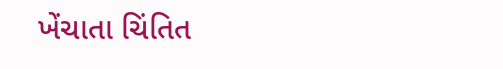ખેંચાતા ચિંતિત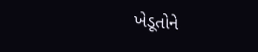ખેડૂતોને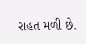રાહત મળી છે.